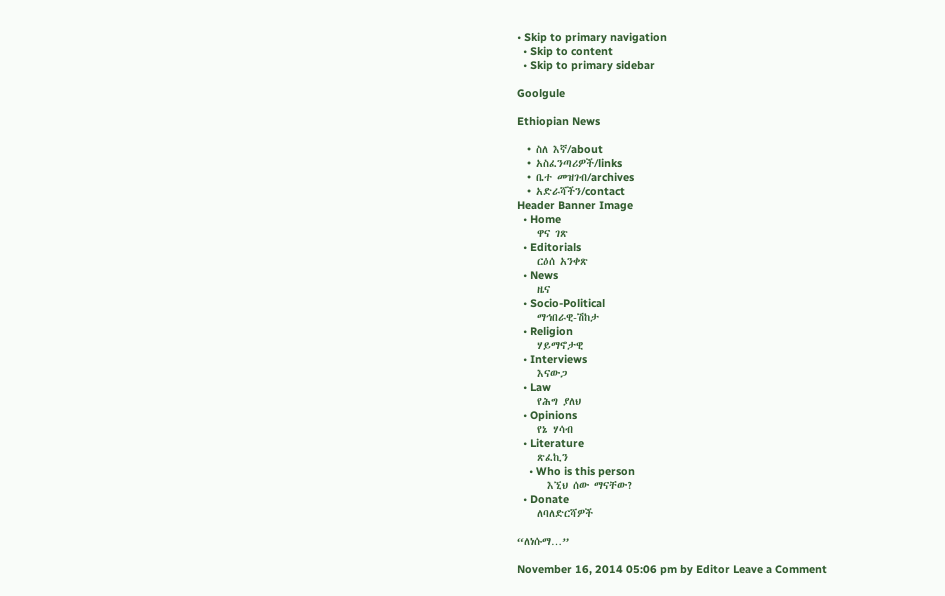• Skip to primary navigation
  • Skip to content
  • Skip to primary sidebar

Goolgule

Ethiopian News

  • ስለ እኛ/about
  • አስፈንጣሪዎች/links
  • ቤተ መዝገብ/archives
  • አድራሻችን/contact
Header Banner Image
  • Home
    ዋና ገጽ
  • Editorials
    ርዕሰ አንቀጽ
  • News
    ዜና
  • Socio-Political
    ማኅበራዊ-ሽከታ
  • Religion
    ሃይማኖታዊ
  • Interviews
    እናውጋ
  • Law
    የሕግ ያለህ
  • Opinions
    የኔ ሃሳብ
  • Literature
    ጽፈኪን
    • Who is this person
      እኚህ ሰው ማናቸው?
  • Donate
    ለባለድርሻዎች

“ለነሱማ…”

November 16, 2014 05:06 pm by Editor Leave a Comment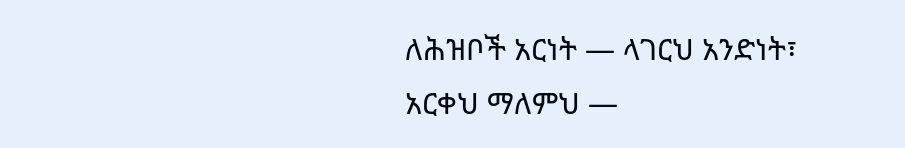ለሕዝቦች አርነት — ላገርህ አንድነት፣
አርቀህ ማለምህ —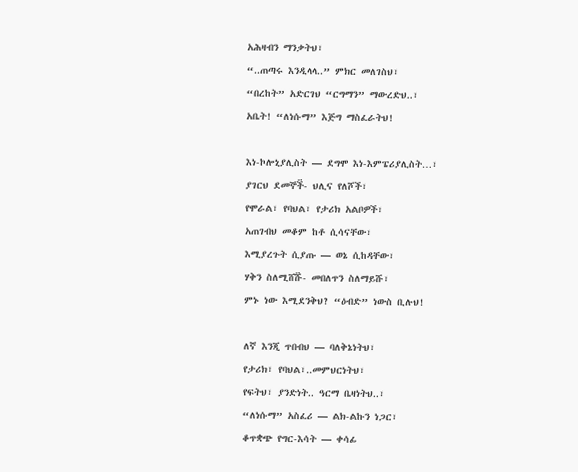አሕዛብን ማንቃትህ፣
“..ጠጣሩ እንዲላላ..” ምክር መለገስህ፣
“በረከት” አድርገህ “ርግማን” ማውረድህ..፣
አቤት! “ለነሱማ” እጅግ ማስፈራትህ!

እነ-ኮሎኒያሊስት — ደግሞ እነ-እምፔሪያሊስት…፣
ያገርህ ደመኞች፟- ህሊና የለሾች፣
የሞራል፣ የባህል፣ የታሪክ አልቦዎች፣
አጠገብህ መቆም ከቶ ሲሳናቸው፣
እሚያረጉት ሲያጡ — ወኔ ሲከዳቸው፣
ሃቅን ስለሚሸሹ፟- መበለጥን ስለማይሹ፣
ምኑ ነው እሚደንቅህ? “ዕብድ” ነውስ ቢሉህ!

ለኛ እንጂ ጥበብህ — ባለቅኔነትህ፣
የታሪክ፣ የባህል፣..መምህርነትህ፣
የፍትህ፣ ያንድነት.. ዓርማ ቤዛነትህ..፣
“ለነሱማ” አስፈሪ — ልክ-ልኩን ነጋር፣
ቆጥቋጭ የግር-እሳት — ቀሳፊ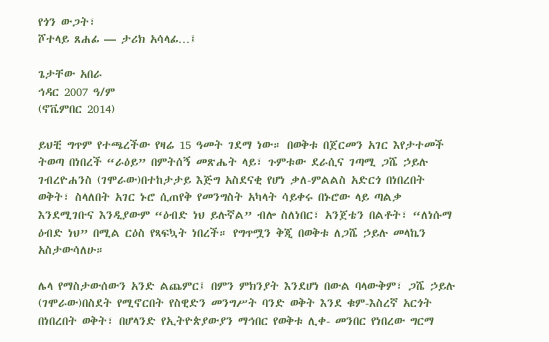የጎን ውጋት፣
ሾተላይ ጸሐፊ — ታሪክ አሳላፊ…፤

ጌታቸው አበራ
ኅዳር 2007 ዓ/ም
(ኖቬምበር 2014)

ይህቺ ግጥም የተጫረችው የዛሬ 15 ዓመት ገደማ ነው። በወቅቱ በጀርመን አገር እየታተመች ትወጣ በነበረች “ራዕይ” በምትሰኝ መጽሔት ላይ፣ ጉምቱው ደራሲና ገጣሚ ጋሼ ኃይሉ ገብረዮሐንስ (ገሞራው)በተከታታይ እጅግ አስደናቂ የሆነ ቃለ-ምልልስ አድርጎ በነበረበት ወቅት፣ ስላለበት አገር ኑሮ ሲጠየቅ የመንግስት አካላት ሳይቀሩ በኑሮው ላይ ጣልቃ እንደሚገቡና እንዲያውም “ዕብድ ነህ ይሉኛል” ብሎ ስለነበር፣ አንጀቴን በልቶት፣ “ለነሱማ ዕብድ ነህ” በሚል ርዕስ የጻፍኳት ነበረች። የግጥሟን ቅጂ በወቅቱ ለጋሼ ኃይሉ መላኬን አስታውሳለሁ።

ሌላ የማስታውሰውን አንድ ልጨምር፤ በምን ምክንያት እንደሆነ በውል ባላውቅም፣ ጋሼ ኃይሉ (ገሞራው)በስደት የሚኖርበት የስዊድን መንግሥት ባንድ ወቅት እንደ ቁም-እስረኛ አርጎት በነበረበት ወቅት፣ በሆላንድ የኢትዮጵያውያን ማኅበር የወቅቱ ሊቀ- መንበር የነበረው ግርማ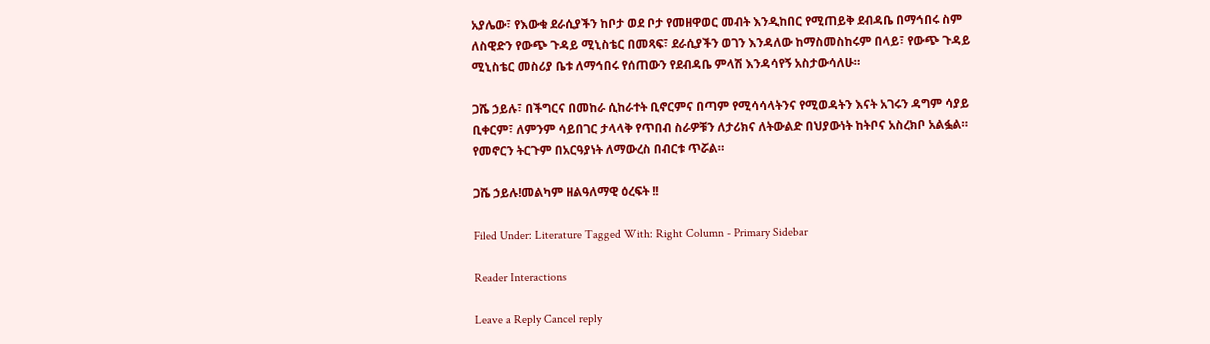አያሌው፣ የእውቁ ደራሲያችን ከቦታ ወደ ቦታ የመዘዋወር መብት እንዲከበር የሚጠይቅ ደብዳቤ በማኅበሩ ስም ለስዊድን የውጭ ጉዳይ ሚኒስቴር በመጻፍ፣ ደራሲያችን ወገን እንዳለው ከማስመስከሩም በላይ፣ የውጭ ጉዳይ ሚኒስቴር መስሪያ ቤቱ ለማኅበሩ የሰጠውን የደብዳቤ ምላሽ እንዳሳየኝ አስታውሳለሁ።

ጋሼ ኃይሉ፣ በችግርና በመከራ ሲከራተት ቢኖርምና በጣም የሚሳሳላትንና የሚወዳትን እናት አገሩን ዳግም ሳያይ ቢቀርም፣ ለምንም ሳይበገር ታላላቅ የጥበብ ስራዎቹን ለታሪክና ለትውልድ በህያውነት ከትቦና አስረክቦ አልፏል። የመኖርን ትርጉም በአርዓያነት ለማውረስ በብርቱ ጥሯል።

ጋሼ ኃይሉ!መልካም ዘልዓለማዊ ዕረፍት !!

Filed Under: Literature Tagged With: Right Column - Primary Sidebar

Reader Interactions

Leave a Reply Cancel reply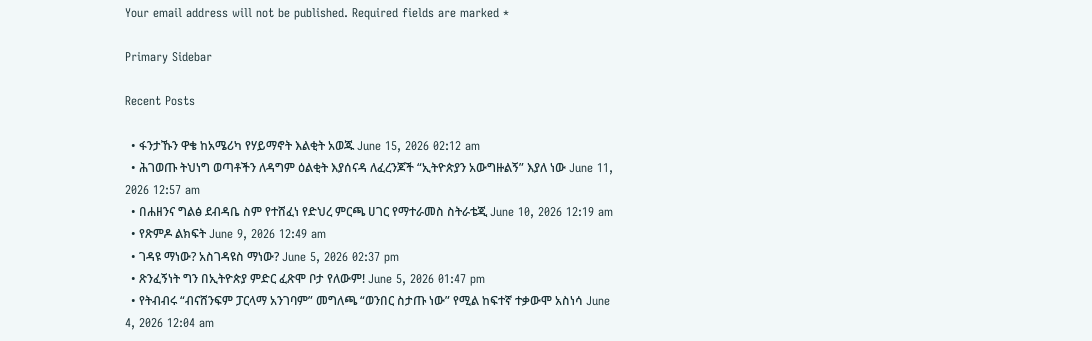Your email address will not be published. Required fields are marked *

Primary Sidebar

Recent Posts

  • ፋንታኹን ዋቄ ከአሜሪካ የሃይማኖት እልቂት አወጁ June 15, 2026 02:12 am
  • ሕገወጡ ትህነግ ወጣቶችን ለዳግም ዕልቂት እያሰናዳ ለፈረንጆች “ኢትዮጵያን አውግዙልኝ” እያለ ነው June 11, 2026 12:57 am
  • በሐዘንና ግልፅ ደብዳቤ ስም የተሸፈነ የድህረ ምርጫ ሀገር የማተራመስ ስትራቴጂ June 10, 2026 12:19 am
  • የጽምዶ ልክፍት June 9, 2026 12:49 am
  • ገዳዩ ማነው? አስገዳዩስ ማነው? June 5, 2026 02:37 pm
  • ጽንፈኝነት ግን በኢትዮጵያ ምድር ፈጽሞ ቦታ የለውም! June 5, 2026 01:47 pm
  • የትብብሩ “ብናሸንፍም ፓርላማ አንገባም” መግለጫ “ወንበር ስታጡ ነው” የሚል ከፍተኛ ተቃውሞ አስነሳ June 4, 2026 12:04 am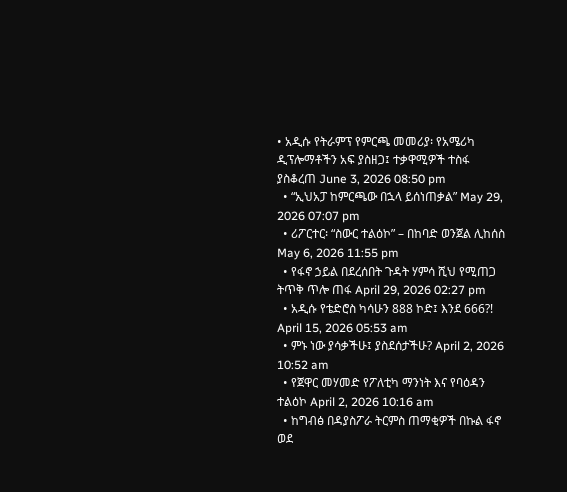• አዲሱ የትራምፕ የምርጫ መመሪያ፡ የአሜሪካ ዲፕሎማቶችን አፍ ያስዘጋ፤ ተቃዋሚዎች ተስፋ ያስቆረጠ June 3, 2026 08:50 pm
  • “ኢህአፓ ከምርጫው በኋላ ይሰነጠቃል” May 29, 2026 07:07 pm
  • ሪፖርተር፡ “ስውር ተልዕኮ” – በከባድ ወንጀል ሊከሰስ May 6, 2026 11:55 pm
  • የፋኖ ኃይል በደረሰበት ጉዳት ሃምሳ ሺህ የሚጠጋ ትጥቅ ጥሎ ጠፋ April 29, 2026 02:27 pm
  • አዲሱ የቴድሮስ ካሳሁን 888 ኮድ፤ እንደ 666?! April 15, 2026 05:53 am
  • ምኑ ነው ያሳቃችሁ፤ ያስደሰታችሁ? April 2, 2026 10:52 am
  • የጀዋር መሃመድ የፖለቲካ ማንነት እና የባዕዳን ተልዕኮ April 2, 2026 10:16 am
  • ከግብፅ በዳያስፖራ ትርምስ ጠማቂዎች በኩል ፋኖ ወደ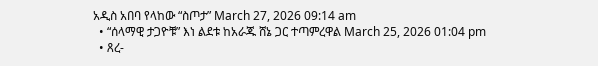አዲስ አበባ የላከው “ስጦታ” March 27, 2026 09:14 am
  • “ሰላማዊ ታጋዮቹ” እነ ልደቱ ከአራጁ ሸኔ ጋር ተጣምረዋል March 25, 2026 01:04 pm
  • ጸረ-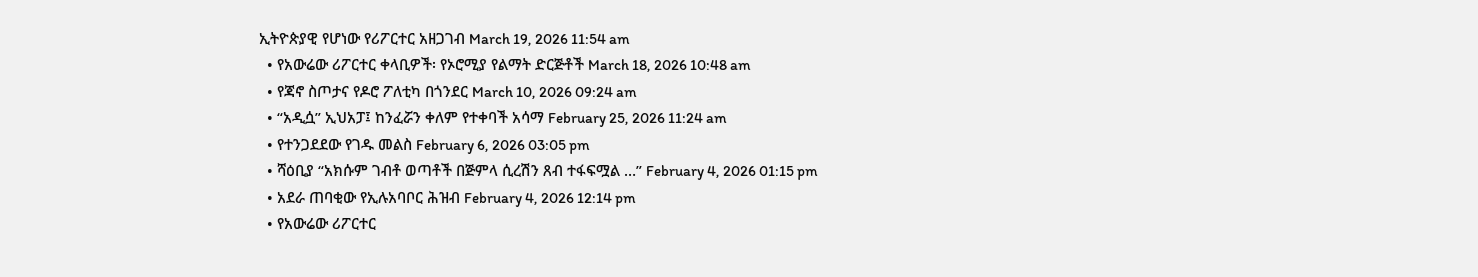ኢትዮጵያዊ የሆነው የሪፖርተር አዘጋገብ March 19, 2026 11:54 am
  • የአውሬው ሪፖርተር ቀላቢዎች፡ የኦሮሚያ የልማት ድርጅቶች March 18, 2026 10:48 am
  • የጃኖ ስጦታና የዶሮ ፖለቲካ በጎንደር March 10, 2026 09:24 am
  • “አዲሷ” ኢህአፓ፤ ከንፈሯን ቀለም የተቀባች አሳማ February 25, 2026 11:24 am
  • የተንጋደደው የገዱ መልስ February 6, 2026 03:05 pm
  • ሻዕቢያ “አክሱም ገብቶ ወጣቶች በጅምላ ሲረሽን ጸብ ተፋፍሟል …” February 4, 2026 01:15 pm
  • አደራ ጠባቂው የኢሉአባቦር ሕዝብ February 4, 2026 12:14 pm
  • የአውሬው ሪፖርተር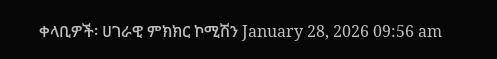ቀላቢዎች፡ ሀገራዊ ምክክር ኮሚሽን January 28, 2026 09:56 am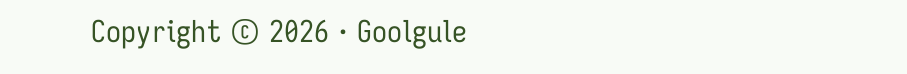Copyright © 2026 · Goolgule